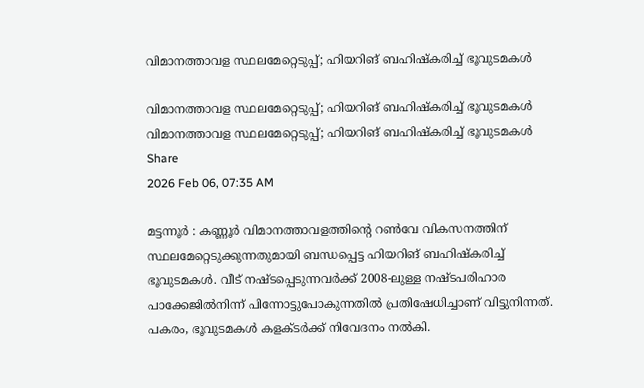വിമാനത്താവള സ്ഥലമേറ്റെടുപ്പ്; ഹിയറിങ് ബഹിഷ്‌കരിച്ച് ഭൂവുടമകൾ

വിമാനത്താവള സ്ഥലമേറ്റെടുപ്പ്; ഹിയറിങ് ബഹിഷ്‌കരിച്ച് ഭൂവുടമകൾ
വിമാനത്താവള സ്ഥലമേറ്റെടുപ്പ്; ഹിയറിങ് ബഹിഷ്‌കരിച്ച് ഭൂവുടമകൾ
Share
2026 Feb 06, 07:35 AM

മട്ടന്നൂർ : കണ്ണൂർ വിമാനത്താവളത്തിന്റെ റൺവേ വികസനത്തിന് സ്ഥലമേറ്റെടുക്കുന്നതുമായി ബന്ധപ്പെട്ട ഹിയറിങ് ബഹിഷ്‌കരിച്ച് ഭൂവുടമകൾ. വീട് നഷ്ടപ്പെടുന്നവർക്ക് 2008-ലുള്ള നഷ്ടപരിഹാര പാക്കേജിൽനിന്ന് പിന്നോട്ടുപോകുന്നതിൽ പ്രതിഷേധിച്ചാണ് വിട്ടുനിന്നത്. പകരം, ഭൂവുടമകൾ കളക്‌ടർക്ക് നിവേദനം നൽകി.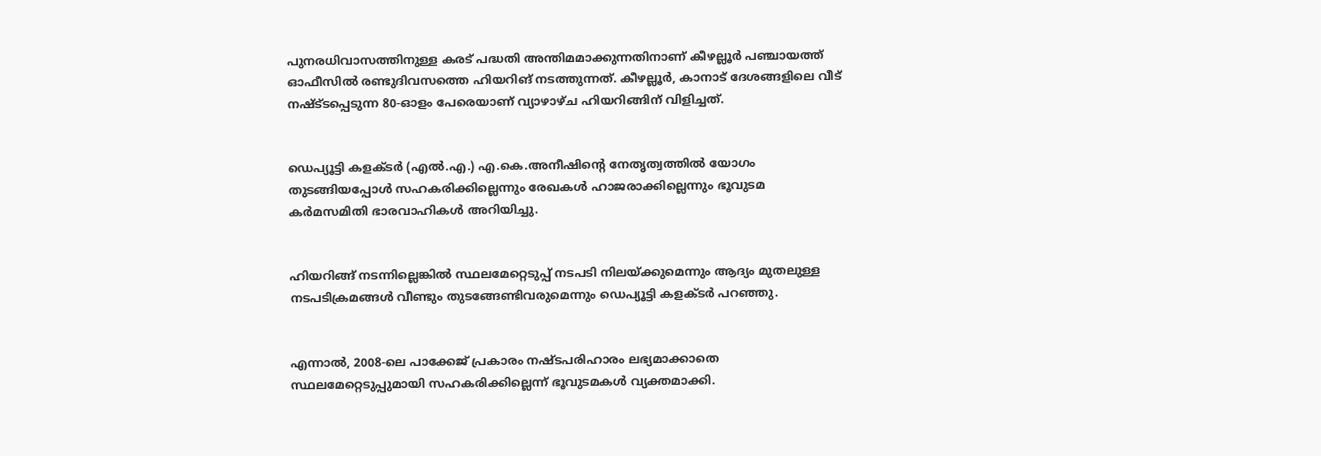പുനരധിവാസത്തിനുള്ള കരട് പദ്ധതി അന്തിമമാക്കുന്നതിനാണ് കീഴല്ലൂർ പഞ്ചായത്ത് ഓഫീസിൽ രണ്ടുദിവസത്തെ ഹിയറിങ് നടത്തുന്നത്. കീഴല്ലൂർ, കാനാട് ദേശങ്ങളിലെ വീട് നഷ്ട്‌ടപ്പെടുന്ന 80-ഓളം പേരെയാണ് വ്യാഴാഴ്ച‌ ഹിയറിങ്ങിന് വിളിച്ചത്.


ഡെപ്യൂട്ടി കളക്ട‌ർ (എൽ.എ.) എ.കെ.അനീഷിന്റെ നേതൃത്വത്തിൽ യോഗം തുടങ്ങിയപ്പോൾ സഹകരിക്കില്ലെന്നും രേഖകൾ ഹാജരാക്കില്ലെന്നും ഭൂവുടമ കർമസമിതി ഭാരവാഹികൾ അറിയിച്ചു.


ഹിയറിങ്ങ് നടന്നില്ലെങ്കിൽ സ്ഥലമേറ്റെടുപ്പ് നടപടി നിലയ്ക്കുമെന്നും ആദ്യം മുതലുള്ള നടപടിക്രമങ്ങൾ വീണ്ടും തുടങ്ങേണ്ടിവരുമെന്നും ഡെപ്യൂട്ടി കളക്‌ടർ പറഞ്ഞു.


എന്നാൽ, 2008-ലെ പാക്കേജ് പ്രകാരം നഷ്ട‌പരിഹാരം ലഭ്യമാക്കാതെ സ്ഥലമേറ്റെടുപ്പുമായി സഹകരിക്കില്ലെന്ന് ഭൂവുടമകൾ വ്യക്തമാക്കി.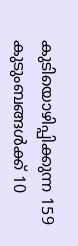കുടിയൊഴിപ്പിക്കുന്ന 159 കുടുംബങ്ങൾക്ക് 10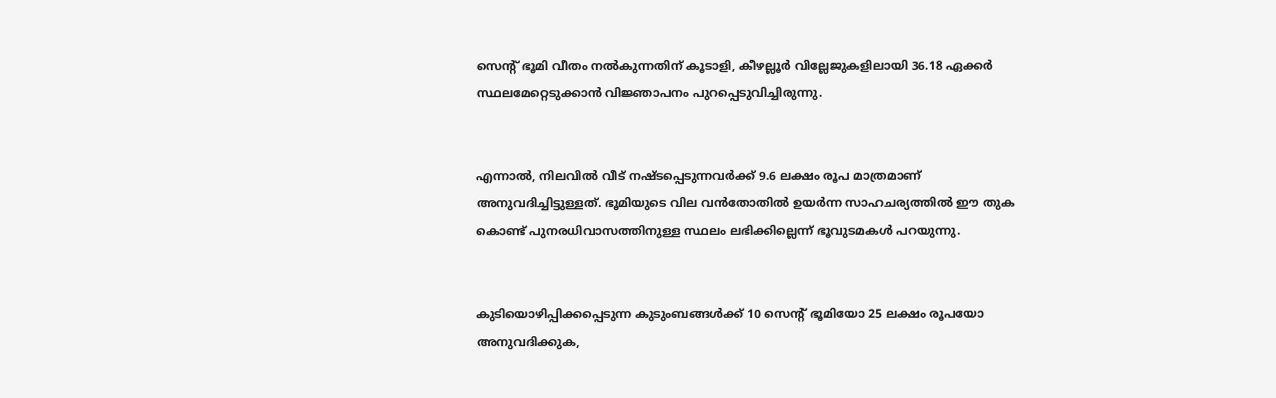സെന്റ് ഭൂമി വീതം നൽകുന്നതിന് കൂടാളി, കീഴല്ലൂർ വില്ലേജുകളിലായി 36.18 ഏക്കർ സ്ഥലമേറ്റെടുക്കാൻ വിജ്ഞാപനം പുറപ്പെടുവിച്ചിരുന്നു.


എന്നാൽ, നിലവിൽ വീട് നഷ്‌ടപ്പെടുന്നവർക്ക് 9.6 ലക്ഷം രൂപ മാത്രമാണ് അനുവദിച്ചിട്ടുള്ളത്. ഭൂമിയുടെ വില വൻതോതിൽ ഉയർന്ന സാഹചര്യത്തിൽ ഈ തുക കൊണ്ട് പുനരധിവാസത്തിനുള്ള സ്ഥലം ലഭിക്കില്ലെന്ന് ഭൂവുടമകൾ പറയുന്നു.


കുടിയൊഴിപ്പിക്കപ്പെടുന്ന കുടുംബങ്ങൾക്ക് 10 സെന്റ് ഭൂമിയോ 25 ലക്ഷം രൂപയോ അനുവദിക്കുക,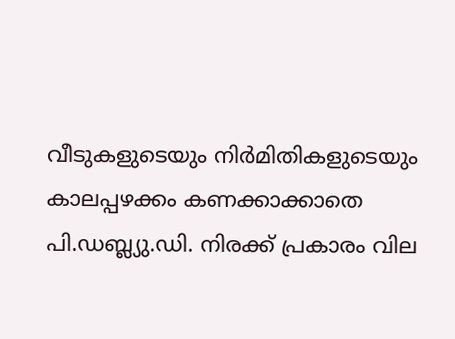വീടുകളുടെയും നിർമിതികളുടെയും കാലപ്പഴക്കം കണക്കാക്കാതെ പി.ഡബ്ല്യു.ഡി. നിരക്ക് പ്രകാരം വില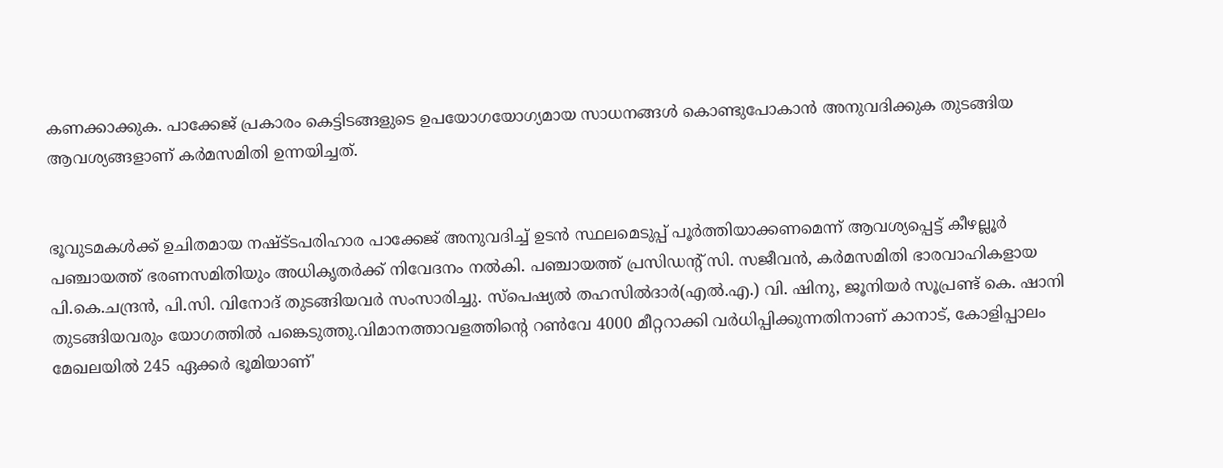കണക്കാക്കുക. പാക്കേജ് പ്രകാരം കെട്ടിടങ്ങളുടെ ഉപയോഗയോഗ്യമായ സാധനങ്ങൾ കൊണ്ടുപോകാൻ അനുവദിക്കുക തുടങ്ങിയ ആവശ്യങ്ങളാണ് കർമസമിതി ഉന്നയിച്ചത്.


ഭൂവുടമകൾക്ക് ഉചിതമായ നഷ്ട്‌ടപരിഹാര പാക്കേജ് അനുവദിച്ച് ഉടൻ സ്ഥലമെടുപ്പ് പൂർത്തിയാക്കണമെന്ന് ആവശ്യപ്പെട്ട് കീഴല്ലൂർ പഞ്ചായത്ത് ഭരണസമിതിയും അധികൃതർക്ക് നിവേദനം നൽകി. പഞ്ചായത്ത് പ്രസിഡന്റ് സി. സജീവൻ, കർമസമിതി ഭാരവാഹികളായ പി.കെ.ചന്ദ്രൻ, പി.സി. വിനോദ് തുടങ്ങിയവർ സംസാരിച്ചു. സ്പെഷ്യൽ തഹസിൽദാർ(എൽ.എ.) വി. ഷിനു, ജൂനിയർ സൂപ്രണ്ട് കെ. ഷാനി തുടങ്ങിയവരും യോഗത്തിൽ പങ്കെടുത്തു.വിമാനത്താവളത്തിൻ്റെ റൺവേ 4000 മീറ്ററാക്കി വർധിപ്പിക്കുന്നതിനാണ് കാനാട്, കോളിപ്പാലം മേഖലയിൽ 245 ഏക്കർ ഭൂമിയാണ്'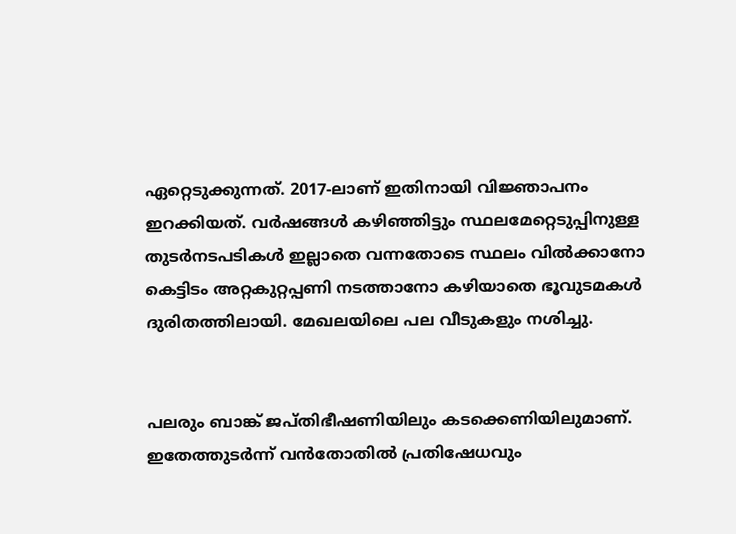ഏറ്റെടുക്കുന്നത്. 2017-ലാണ് ഇതിനായി വിജ്ഞാപനം ഇറക്കിയത്. വർഷങ്ങൾ കഴിഞ്ഞിട്ടും സ്ഥലമേറ്റെടുപ്പിനുള്ള തുടർനടപടികൾ ഇല്ലാതെ വന്നതോടെ സ്ഥലം വിൽക്കാനോ കെട്ടിടം അറ്റകുറ്റപ്പണി നടത്താനോ കഴിയാതെ ഭൂവുടമകൾ ദുരിതത്തിലായി. മേഖലയിലെ പല വീടുകളും നശിച്ചു.


പലരും ബാങ്ക് ജപ്‌തിഭീഷണിയിലും കടക്കെണിയിലുമാണ്. ഇതേത്തുടർന്ന് വൻതോതിൽ പ്രതിഷേധവും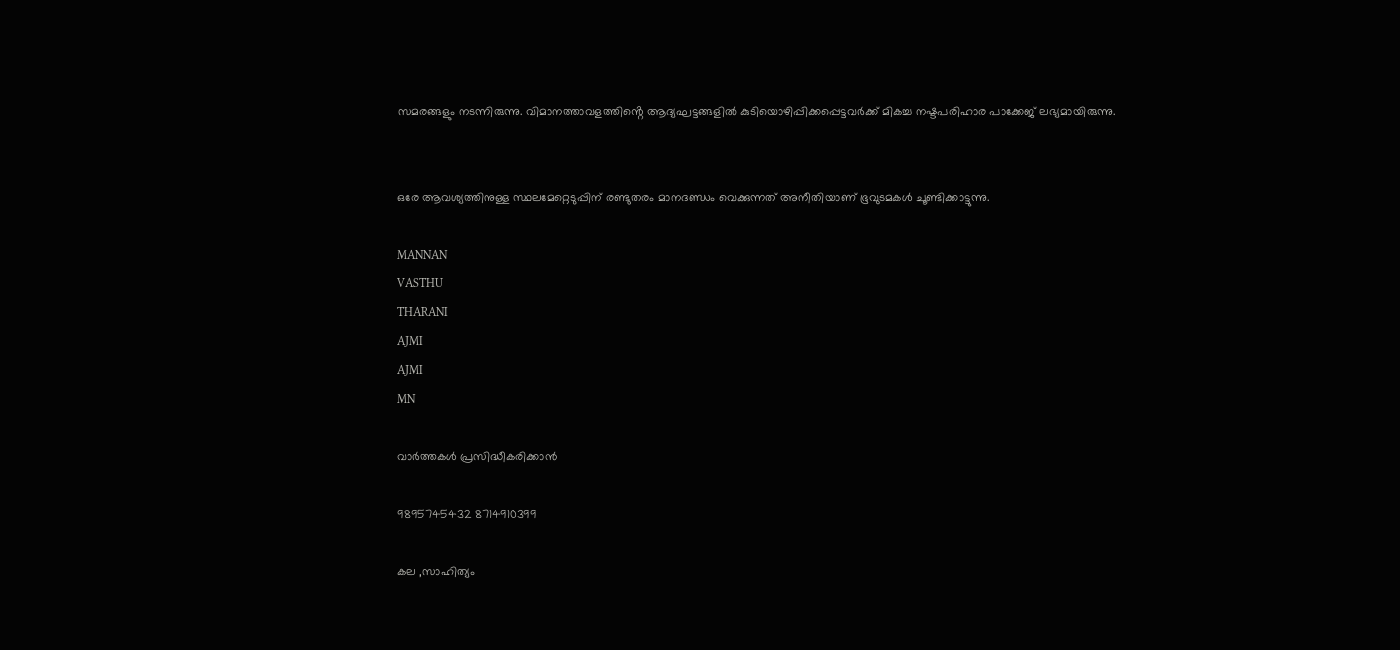സമരങ്ങളും നടന്നിരുന്നു. വിമാനത്താവളത്തിൻ്റെ ആദ്യഘട്ടങ്ങളിൽ കുടിയൊഴിപ്പിക്കപ്പെട്ടവർക്ക് മികച്ച നഷ്ടപരിഹാര പാക്കേജ് ലഭ്യമായിരുന്നു.


ഒരേ ആവശ്യത്തിനുള്ള സ്ഥലമേറ്റെടുപ്പിന് രണ്ടുതരം മാനദണ്ഡം വെക്കുന്നത് അനീതിയാണ് ഭൂവുടമകൾ ചൂണ്ടിക്കാട്ടുന്നു.

MANNAN
VASTHU
THARANI
AJMI
AJMI
MN

വാർത്തകൾ പ്രസിദ്ധീകരിക്കാൻ

9895745432 8714910399

കല ,സാഹിത്യം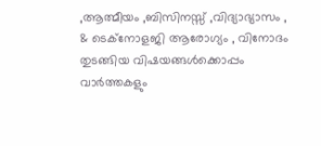,ആത്മീയം ,ബിസിനസ്സ് ,വിദ്യാഭ്യാസം , & ടെക്‌നോളജി ആരോഗ്യം , വിനോദം തുടങ്ങിയ വിഷയങ്ങൾക്കൊപ്പം വാർത്തകളും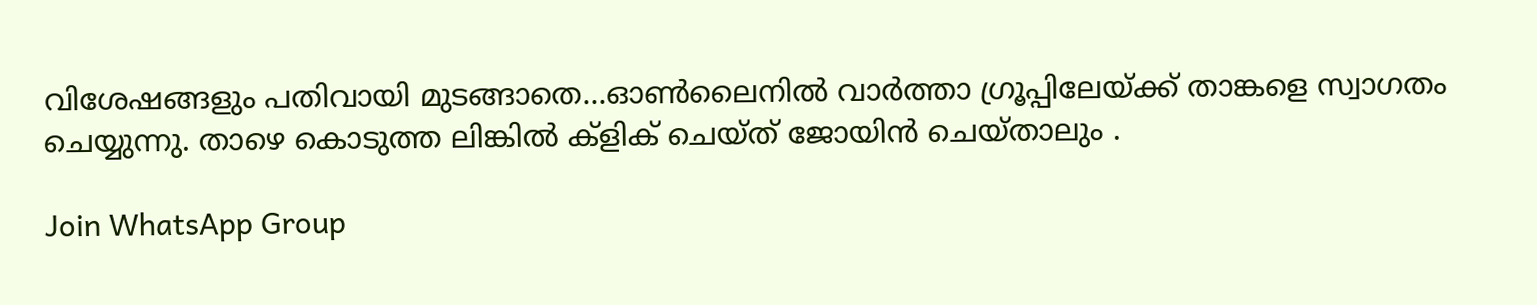വിശേഷങ്ങളും പതിവായി മുടങ്ങാതെ...ഓൺലൈനിൽ വാർത്താ ഗ്രൂപ്പിലേയ്ക്ക് താങ്കളെ സ്വാഗതം ചെയ്യുന്നു. താഴെ കൊടുത്ത ലിങ്കിൽ ക്ളിക് ചെയ്‌ത്‌ ജോയിൻ ചെയ്‌താലും .

Join WhatsApp Group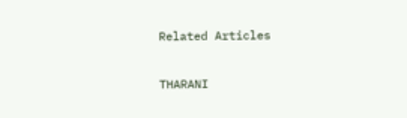Related Articles

THARANI